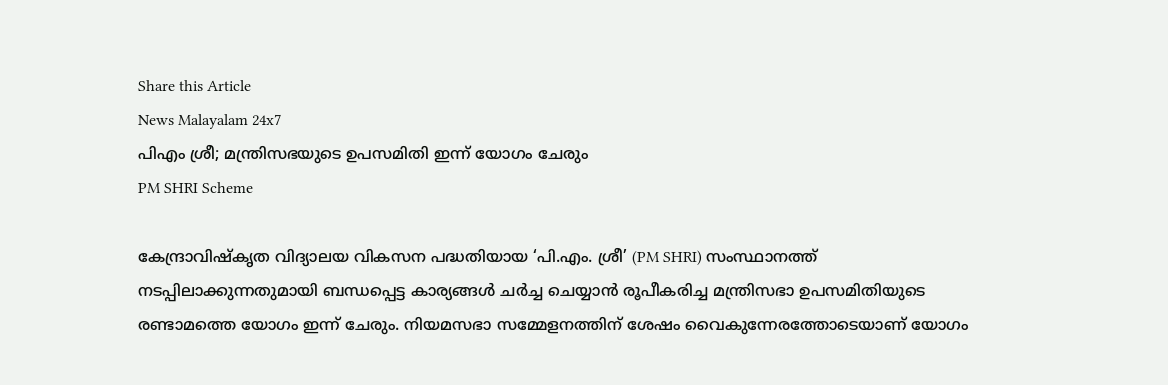Share this Article
News Malayalam 24x7
പിഎം ശ്രീ; മന്ത്രിസഭയുടെ ഉപസമിതി ഇന്ന് യോഗം ചേരും
PM SHRI Scheme

കേന്ദ്രാവിഷ്കൃത വിദ്യാലയ വികസന പദ്ധതിയായ ‘പി.എം. ശ്രീ’ (PM SHRI) സംസ്ഥാനത്ത് നടപ്പിലാക്കുന്നതുമായി ബന്ധപ്പെട്ട കാര്യങ്ങൾ ചർച്ച ചെയ്യാൻ രൂപീകരിച്ച മന്ത്രിസഭാ ഉപസമിതിയുടെ രണ്ടാമത്തെ യോഗം ഇന്ന് ചേരും. നിയമസഭാ സമ്മേളനത്തിന് ശേഷം വൈകുന്നേരത്തോടെയാണ് യോഗം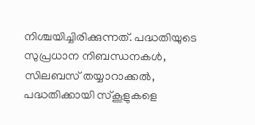നിശ്ചയിച്ചിരിക്കുന്നത്. പദ്ധതിയുടെ സുപ്രധാന നിബന്ധനകൾ, സിലബസ് തയ്യാറാക്കൽ, പദ്ധതിക്കായി സ്കൂളുകളെ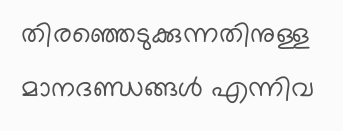തിരഞ്ഞെടുക്കുന്നതിനുള്ള മാനദണ്ഡങ്ങൾ എന്നിവ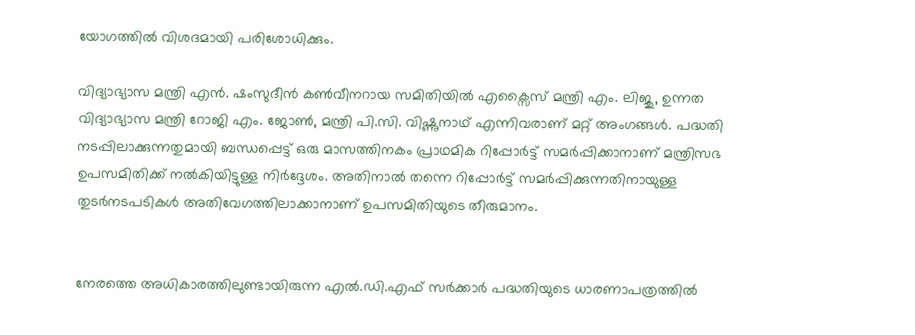യോഗത്തിൽ വിശദമായി പരിശോധിക്കും.

വിദ്യാഭ്യാസ മന്ത്രി എൻ. ഷംസുദീൻ കൺവീനറായ സമിതിയിൽ എക്സൈസ് മന്ത്രി എം. ലിജു, ഉന്നത വിദ്യാഭ്യാസ മന്ത്രി റോജി എം. ജോൺ, മന്ത്രി പി.സി. വിഷ്ണുനാഥ് എന്നിവരാണ് മറ്റ് അംഗങ്ങൾ. പദ്ധതി നടപ്പിലാക്കുന്നതുമായി ബന്ധപ്പെട്ട് ഒരു മാസത്തിനകം പ്രാഥമിക റിപ്പോർട്ട് സമർപ്പിക്കാനാണ് മന്ത്രിസഭ ഉപസമിതിക്ക് നൽകിയിട്ടുള്ള നിർദ്ദേശം. അതിനാൽ തന്നെ റിപ്പോർട്ട് സമർപ്പിക്കുന്നതിനായുള്ള തുടർനടപടികൾ അതിവേഗത്തിലാക്കാനാണ് ഉപസമിതിയുടെ തീരുമാനം.


നേരത്തെ അധികാരത്തിലുണ്ടായിരുന്ന എൽ.ഡി.എഫ് സർക്കാർ പദ്ധതിയുടെ ധാരണാപത്രത്തിൽ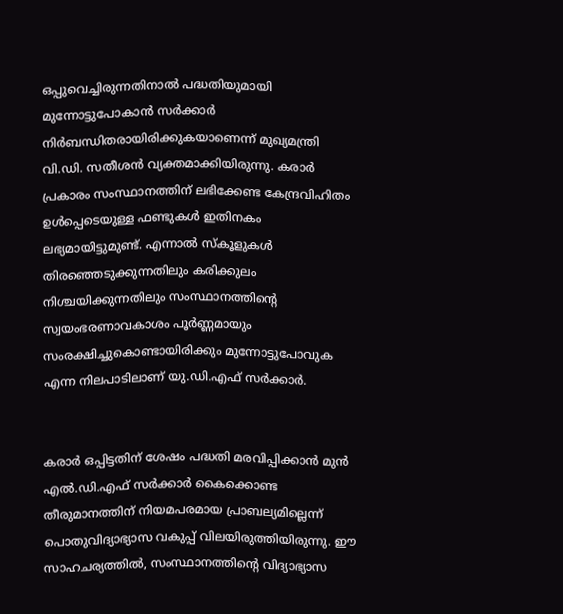ഒപ്പുവെച്ചിരുന്നതിനാൽ പദ്ധതിയുമായി മുന്നോട്ടുപോകാൻ സർക്കാർ നിർബന്ധിതരായിരിക്കുകയാണെന്ന് മുഖ്യമന്ത്രി വി.ഡി. സതീശൻ വ്യക്തമാക്കിയിരുന്നു. കരാർ പ്രകാരം സംസ്ഥാനത്തിന് ലഭിക്കേണ്ട കേന്ദ്രവിഹിതം ഉൾപ്പെടെയുള്ള ഫണ്ടുകൾ ഇതിനകം ലഭ്യമായിട്ടുമുണ്ട്. എന്നാൽ സ്കൂളുകൾ തിരഞ്ഞെടുക്കുന്നതിലും കരിക്കുലം നിശ്ചയിക്കുന്നതിലും സംസ്ഥാനത്തിന്റെ സ്വയംഭരണാവകാശം പൂർണ്ണമായും സംരക്ഷിച്ചുകൊണ്ടായിരിക്കും മുന്നോട്ടുപോവുക എന്ന നിലപാടിലാണ് യു.ഡി.എഫ് സർക്കാർ.


കരാർ ഒപ്പിട്ടതിന് ശേഷം പദ്ധതി മരവിപ്പിക്കാൻ മുൻ എൽ.ഡി.എഫ് സർക്കാർ കൈക്കൊണ്ട തീരുമാനത്തിന് നിയമപരമായ പ്രാബല്യമില്ലെന്ന് പൊതുവിദ്യാഭ്യാസ വകുപ്പ് വിലയിരുത്തിയിരുന്നു. ഈ സാഹചര്യത്തിൽ, സംസ്ഥാനത്തിന്റെ വിദ്യാഭ്യാസ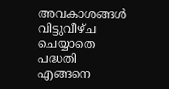അവകാശങ്ങൾ വിട്ടുവീഴ്ച ചെയ്യാതെ പദ്ധതി എങ്ങനെ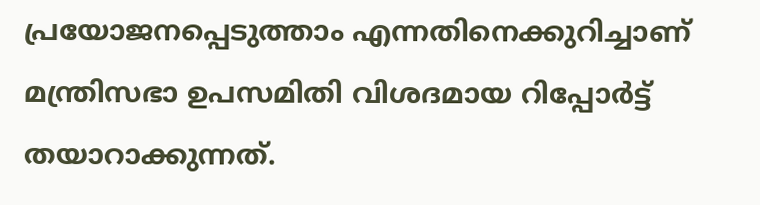പ്രയോജനപ്പെടുത്താം എന്നതിനെക്കുറിച്ചാണ് മന്ത്രിസഭാ ഉപസമിതി വിശദമായ റിപ്പോർട്ട് തയാറാക്കുന്നത്.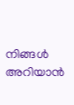നിങ്ങൾ അറിയാൻ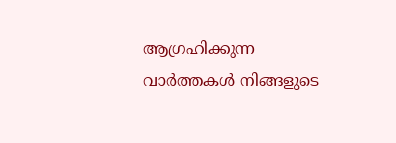ആഗ്രഹിക്കുന്ന വാർത്തകൾ നിങ്ങളുടെ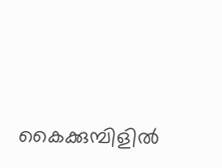കൈക്കുമ്പിളിൽ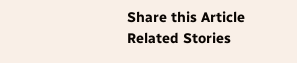Share this Article
Related Stories